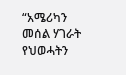“አሜሪካን መሰል ሃገራት የህወሓትን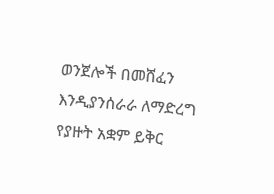ወንጀሎች በመሸፈን እንዲያንሰራራ ለማድረግ የያዙት አቋም ይቅር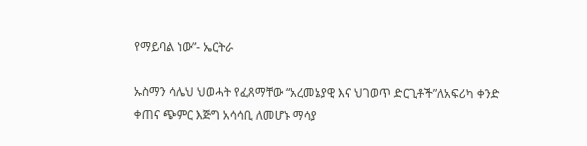የማይባል ነው”- ኤርትራ

ኡስማን ሳሌህ ህወሓት የፈጸማቸው “አረመኔያዊ እና ህገወጥ ድርጊቶች”ለአፍሪካ ቀንድ ቀጠና ጭምር እጅግ አሳሳቢ ለመሆኑ ማሳያ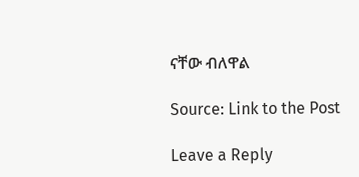ናቸው ብለዋል

Source: Link to the Post

Leave a Reply